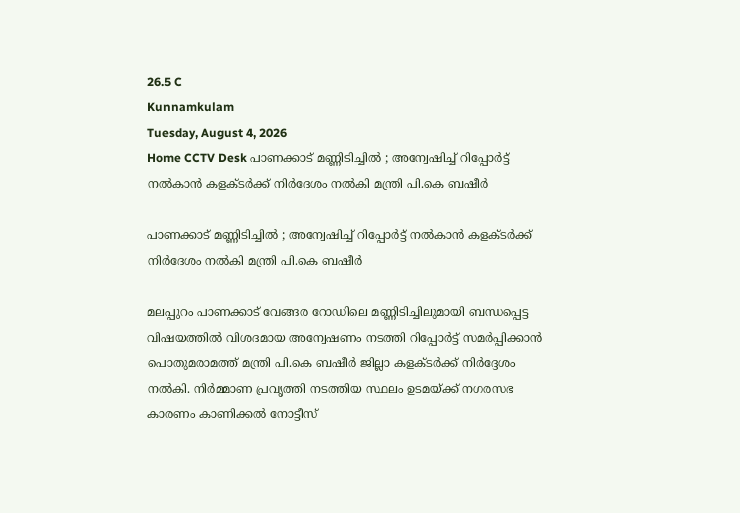26.5 C
Kunnamkulam
Tuesday, August 4, 2026
Home CCTV Desk പാണക്കാട് മണ്ണിടിച്ചിൽ ; അന്വേഷിച്ച് റിപ്പോർട്ട് നൽകാൻ കളക്ടർക്ക് നിർദേശം നൽകി മന്ത്രി പി.കെ ബഷീർ

പാണക്കാട് മണ്ണിടിച്ചിൽ ; അന്വേഷിച്ച് റിപ്പോർട്ട് നൽകാൻ കളക്ടർക്ക് നിർദേശം നൽകി മന്ത്രി പി.കെ ബഷീർ

മലപ്പുറം പാണക്കാട് വേങ്ങര റോഡിലെ മണ്ണിടിച്ചിലുമായി ബന്ധപ്പെട്ട വിഷയത്തിൽ വിശദമായ അന്വേഷണം നടത്തി റിപ്പോർട്ട് സമർപ്പിക്കാൻ പൊതുമരാമത്ത് മന്ത്രി പി.കെ ബഷീർ ജില്ലാ കളക്ടർക്ക് നിർദ്ദേശം നൽകി. നിർമ്മാണ പ്രവൃത്തി നടത്തിയ സ്ഥലം ഉടമയ്ക്ക് നഗരസഭ കാരണം കാണിക്കൽ നോട്ടീസ്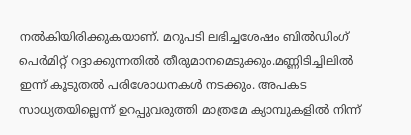നൽകിയിരിക്കുകയാണ്. മറുപടി ലഭിച്ചശേഷം ബിൽഡിംഗ് പെർമിറ്റ് റദ്ദാക്കുന്നതിൽ തീരുമാനമെടുക്കും.മണ്ണിടിച്ചിലിൽ ഇന്ന് കൂടുതൽ പരിശോധനകൾ നടക്കും. അപകട സാധ്യതയില്ലെന്ന് ഉറപ്പുവരുത്തി മാത്രമേ ക്യാമ്പുകളിൽ നിന്ന്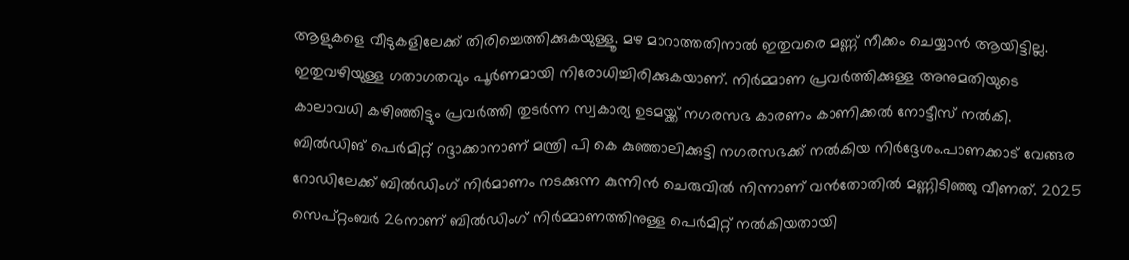ആളുകളെ വീടുകളിലേക്ക് തിരിച്ചെത്തിക്കുകയുള്ളൂ. മഴ മാറാത്തതിനാൽ ഇതുവരെ മണ്ണ് നീക്കം ചെയ്യാൻ ആയിട്ടില്ല. ഇതുവഴിയുള്ള ഗതാഗതവും പൂർണമായി നിരോധിച്ചിരിക്കുകയാണ്. നിർമ്മാണ പ്രവർത്തിക്കുള്ള അനുമതിയുടെ കാലാവധി കഴിഞ്ഞിട്ടും പ്രവർത്തി തുടർന്ന സ്വകാര്യ ഉടമയ്ക്ക് നഗരസഭ കാരണം കാണിക്കൽ നോട്ടീസ് നൽകി. ബിൽഡിങ് പെർമിറ്റ് റദ്ദാക്കാനാണ് മന്ത്രി പി കെ കുഞ്ഞാലിക്കുട്ടി നഗരസഭക്ക് നൽകിയ നിർദ്ദേശം.പാണക്കാട് വേങ്ങര റോഡിലേക്ക് ബിൽഡിംഗ് നിർമാണം നടക്കുന്ന കുന്നിൻ ചെരുവിൽ നിന്നാണ് വൻതോതിൽ മണ്ണിടിഞ്ഞു വീണത്. 2025 സെപ്റ്റംബർ 26നാണ് ബിൽഡിംഗ് നിർമ്മാണത്തിനുള്ള പെർമിറ്റ് നൽകിയതായി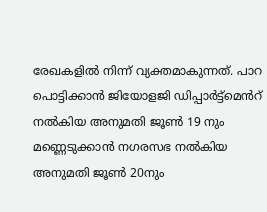രേഖകളിൽ നിന്ന് വ്യക്തമാകുന്നത്. പാറ പൊട്ടിക്കാൻ ജിയോളജി ഡിപ്പാർട്ട്മെൻറ് നൽകിയ അനുമതി ജൂൺ 19 നും മണ്ണെടുക്കാൻ നഗരസഭ നൽകിയ അനുമതി ജൂൺ 20നും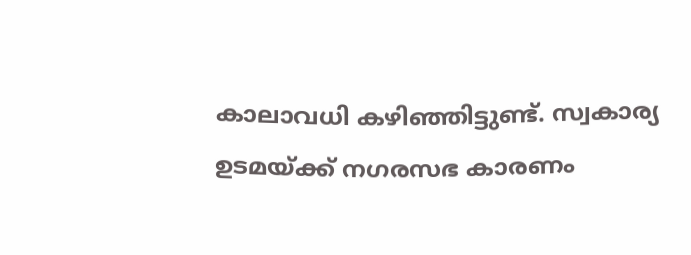കാലാവധി കഴിഞ്ഞിട്ടുണ്ട്. സ്വകാര്യ ഉടമയ്ക്ക് നഗരസഭ കാരണം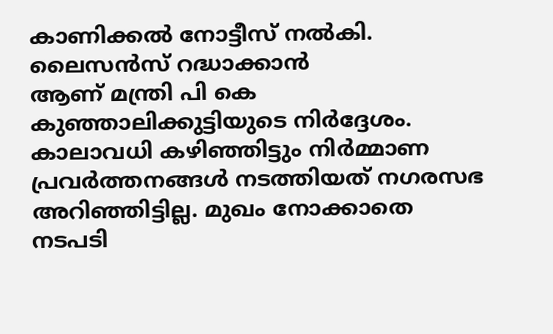കാണിക്കൽ നോട്ടീസ് നൽകി. ലൈസൻസ് റദ്ധാക്കാന്‍
ആണ് മന്ത്രി പി കെ കുഞ്ഞാലിക്കുട്ടിയുടെ നിർദ്ദേശം. കാലാവധി കഴിഞ്ഞിട്ടും നിർമ്മാണ പ്രവർത്തനങ്ങൾ നടത്തിയത് നഗരസഭ അറിഞ്ഞിട്ടില്ല. മുഖം നോക്കാതെ നടപടി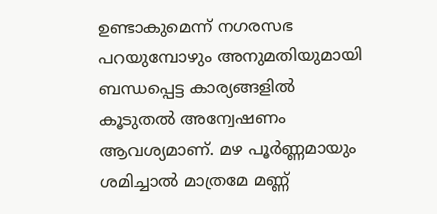ഉണ്ടാകുമെന്ന് നഗരസഭ പറയുമ്പോഴും അനുമതിയുമായി ബന്ധപ്പെട്ട കാര്യങ്ങളിൽ കൂടുതൽ അന്വേഷണം ആവശ്യമാണ്. മഴ പൂർണ്ണമായും ശമിച്ചാൽ മാത്രമേ മണ്ണ്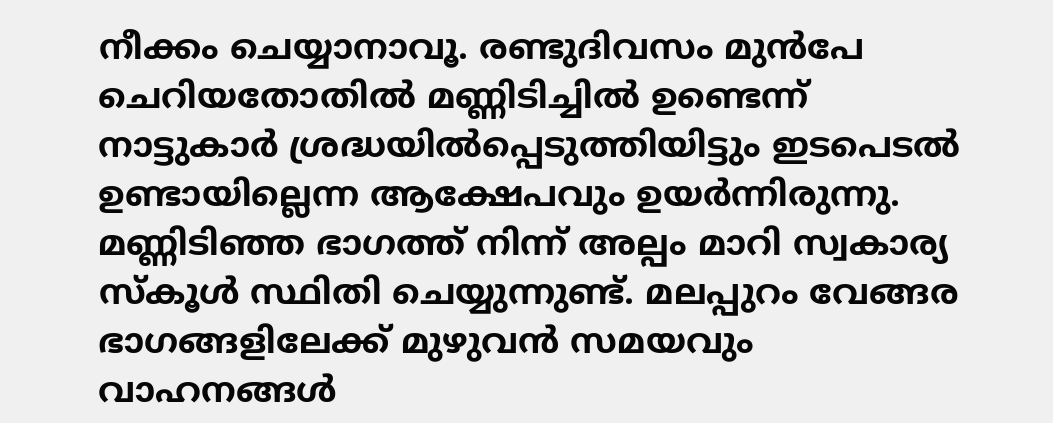നീക്കം ചെയ്യാനാവൂ. രണ്ടുദിവസം മുൻപേ ചെറിയതോതിൽ മണ്ണിടിച്ചിൽ ഉണ്ടെന്ന് നാട്ടുകാർ ശ്രദ്ധയിൽപ്പെടുത്തിയിട്ടും ഇടപെടൽ ഉണ്ടായില്ലെന്ന ആക്ഷേപവും ഉയർന്നിരുന്നു. മണ്ണിടിഞ്ഞ ഭാഗത്ത് നിന്ന് അല്പം മാറി സ്വകാര്യ സ്കൂൾ സ്ഥിതി ചെയ്യുന്നുണ്ട്. മലപ്പുറം വേങ്ങര ഭാഗങ്ങളിലേക്ക് മുഴുവൻ സമയവും വാഹനങ്ങൾ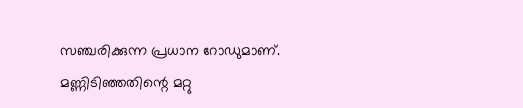സഞ്ചരിക്കുന്ന പ്രധാന റോഡുമാണ്. മണ്ണിടിഞ്ഞതിന്റെ മറ്റു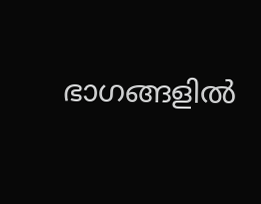ഭാഗങ്ങളിൽ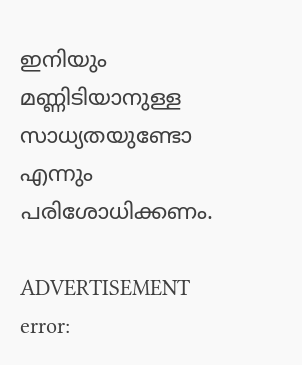ഇനിയും മണ്ണിടിയാനുള്ള സാധ്യതയുണ്ടോ എന്നും പരിശോധിക്കണം.

ADVERTISEMENT
error: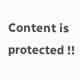Content is protected !!